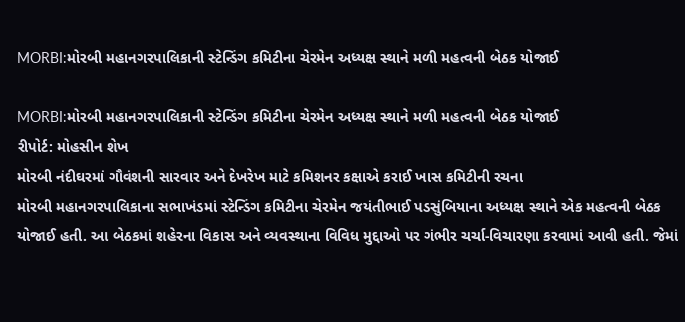MORBI:મોરબી મહાનગરપાલિકાની સ્ટેન્ડિંગ કમિટીના ચેરમેન અધ્યક્ષ સ્થાને મળી મહત્વની બેઠક યોજાઈ

MORBI:મોરબી મહાનગરપાલિકાની સ્ટેન્ડિંગ કમિટીના ચેરમેન અધ્યક્ષ સ્થાને મળી મહત્વની બેઠક યોજાઈ
રીપોર્ટ: મોહસીન શેખ
મોરબી નંદીઘરમાં ગૌવંશની સારવાર અને દેખરેખ માટે કમિશનર કક્ષાએ કરાઈ ખાસ કમિટીની રચના
મોરબી મહાનગરપાલિકાના સભાખંડમાં સ્ટેન્ડિંગ કમિટીના ચેરમેન જયંતીભાઈ પડસુંબિયાના અધ્યક્ષ સ્થાને એક મહત્વની બેઠક યોજાઈ હતી. આ બેઠકમાં શહેરના વિકાસ અને વ્યવસ્થાના વિવિધ મુદ્દાઓ પર ગંભીર ચર્ચા-વિચારણા કરવામાં આવી હતી. જેમાં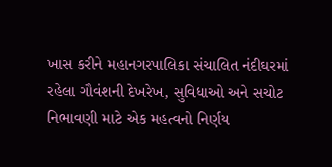ખાસ કરીને મહાનગરપાલિકા સંચાલિત નંદીઘરમાં રહેલા ગૌવંશની દેખરેખ, સુવિધાઓ અને સચોટ નિભાવણી માટે એક મહત્વનો નિર્ણય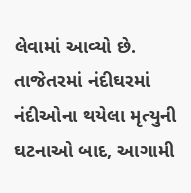લેવામાં આવ્યો છે.
તાજેતરમાં નંદીઘરમાં નંદીઓના થયેલા મૃત્યુની ઘટનાઓ બાદ, આગામી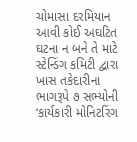ચોમાસા દરમિયાન આવી કોઈ અઘટિત ઘટના ન બને તે માટે સ્ટેન્ડિંગ કમિટી દ્વારા ખાસ તકેદારીના ભાગરૂપે ૭ સભ્યોની ‘કાર્યકારી મોનિટરિંગ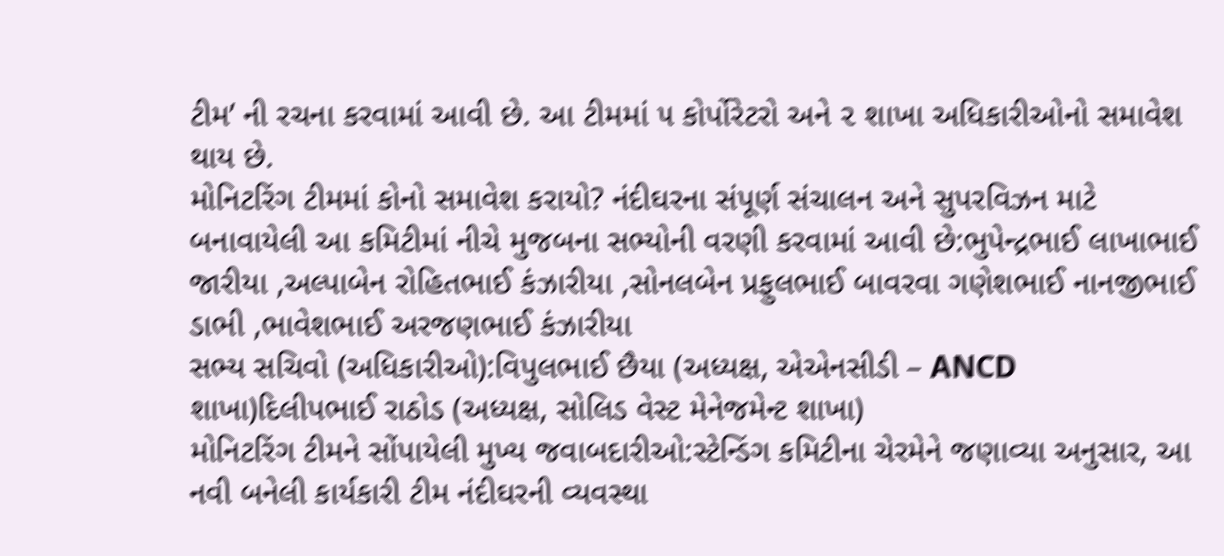ટીમ’ ની રચના કરવામાં આવી છે. આ ટીમમાં ૫ કોર્પોરેટરો અને ૨ શાખા અધિકારીઓનો સમાવેશ થાય છે.
મોનિટરિંગ ટીમમાં કોનો સમાવેશ કરાયો? નંદીઘરના સંપૂર્ણ સંચાલન અને સુપરવિઝન માટે બનાવાયેલી આ કમિટીમાં નીચે મુજબના સભ્યોની વરણી કરવામાં આવી છે:ભુપેન્દ્રભાઈ લાખાભાઈ જારીયા ,અલ્પાબેન રોહિતભાઈ કંઝારીયા ,સોનલબેન પ્રફુલભાઈ બાવરવા ગણેશભાઈ નાનજીભાઈ ડાભી ,ભાવેશભાઈ અરજણભાઈ કંઝારીયા
સભ્ય સચિવો (અધિકારીઓ):વિપુલભાઈ છૈયા (અધ્યક્ષ, એએનસીડી – ANCD શાખા)દિલીપભાઈ રાઠોડ (અધ્યક્ષ, સોલિડ વેસ્ટ મેનેજમેન્ટ શાખા)
મોનિટરિંગ ટીમને સોંપાયેલી મુખ્ય જવાબદારીઓ:સ્ટેન્ડિંગ કમિટીના ચેરમેને જણાવ્યા અનુસાર, આ નવી બનેલી કાર્યકારી ટીમ નંદીઘરની વ્યવસ્થા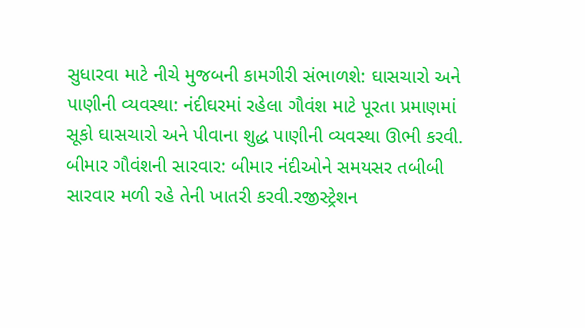સુધારવા માટે નીચે મુજબની કામગીરી સંભાળશે: ઘાસચારો અને પાણીની વ્યવસ્થા: નંદીઘરમાં રહેલા ગૌવંશ માટે પૂરતા પ્રમાણમાં સૂકો ઘાસચારો અને પીવાના શુદ્ધ પાણીની વ્યવસ્થા ઊભી કરવી. બીમાર ગૌવંશની સારવાર: બીમાર નંદીઓને સમયસર તબીબી સારવાર મળી રહે તેની ખાતરી કરવી.રજીસ્ટ્રેશન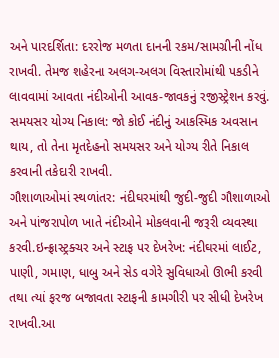અને પારદર્શિતા: દરરોજ મળતા દાનની રકમ/સામગ્રીની નોંધ રાખવી. તેમજ શહેરના અલગ-અલગ વિસ્તારોમાંથી પકડીને લાવવામાં આવતા નંદીઓની આવક-જાવકનું રજીસ્ટ્રેશન કરવું. સમયસર યોગ્ય નિકાલ: જો કોઈ નંદીનું આકસ્મિક અવસાન થાય, તો તેના મૃતદેહનો સમયસર અને યોગ્ય રીતે નિકાલ કરવાની તકેદારી રાખવી.
ગૌશાળાઓમાં સ્થળાંતર: નંદીઘરમાંથી જુદી-જુદી ગૌશાળાઓ અને પાંજરાપોળ ખાતે નંદીઓને મોકલવાની જરૂરી વ્યવસ્થા કરવી.ઇન્ફ્રાસ્ટ્રક્ચર અને સ્ટાફ પર દેખરેખ: નંદીઘરમાં લાઈટ, પાણી, ગમાણ, ધાબુ અને સેડ વગેરે સુવિધાઓ ઊભી કરવી તથા ત્યાં ફરજ બજાવતા સ્ટાફની કામગીરી પર સીધી દેખરેખ રાખવી.આ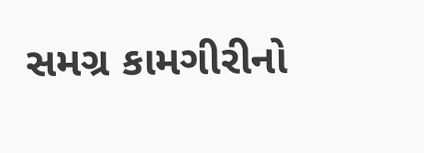સમગ્ર કામગીરીનો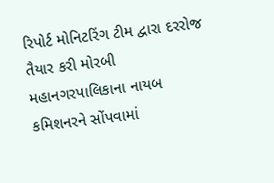રિપોર્ટ મોનિટરિંગ ટીમ દ્વારા દરરોજ તૈયાર કરી મોરબી મહાનગરપાલિકાના નાયબ કમિશનરને સોંપવામાં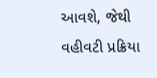આવશે, જેથી વહીવટી પ્રક્રિયા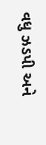વધુ ઝડપી અને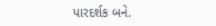પારદર્શક બને.